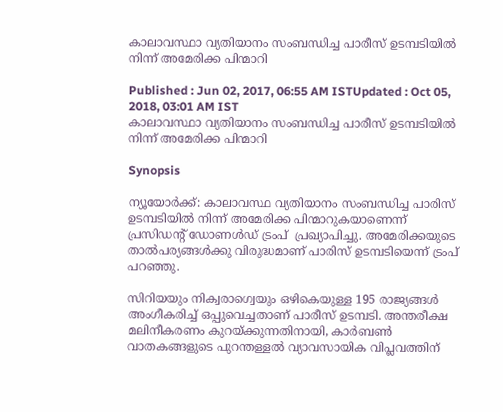കാലാവസ്ഥാ വ്യതിയാനം സംബന്ധിച്ച പാരീസ് ഉടമ്പടിയില്‍ നിന്ന് അമേരിക്ക പിന്മാറി

Published : Jun 02, 2017, 06:55 AM ISTUpdated : Oct 05, 2018, 03:01 AM IST
കാലാവസ്ഥാ വ്യതിയാനം സംബന്ധിച്ച പാരീസ് ഉടമ്പടിയില്‍ നിന്ന് അമേരിക്ക പിന്മാറി

Synopsis

ന്യൂയോര്‍ക്ക്: കാലാവസ്ഥ വ്യതിയാനം സംബന്ധിച്ച പാരിസ് ഉടമ്പടിയില്‍ നിന്ന് അമേരിക്ക പിന്മാറുകയാണെന്ന്  പ്രസിഡന്റ് ഡോണള്‍ഡ്‌ ട്രംപ്  പ്രഖ്യാപിച്ചു. അമേരിക്കയുടെ താല്‍പര്യങ്ങള്‍ക്കു വിരുദ്ധമാണ് പാരിസ് ഉടമ്പടിയെന്ന് ട്രംപ് പറഞ്ഞു.

സിറിയയും നിക്വരാഗ്വെയും ഒഴികെയുള്ള 195 രാജ്യങ്ങള്‍ അംഗീകരിച്ച് ഒപ്പുവെച്ചതാണ് പാരീസ് ഉടമ്പടി. അന്തരീക്ഷ മലിനീകരണം കുറയ്ക്കുന്നതിനായി, കാര്‍ബണ്‍ വാതകങ്ങളുടെ പുറന്തള്ളല്‍ വ്യാവസായിക വിപ്ലവത്തിന്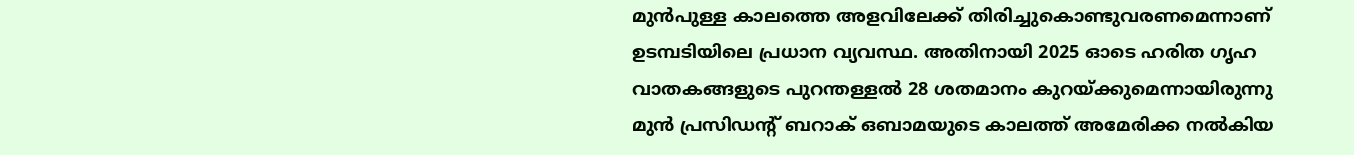മുന്‍പുള്ള കാലത്തെ അളവിലേക്ക് തിരിച്ചുകൊണ്ടുവരണമെന്നാണ് ഉടമ്പടിയിലെ പ്രധാന വ്യവസ്ഥ. അതിനായി 2025 ഓടെ ഹരിത ഗൃഹ വാതകങ്ങളുടെ പുറന്തള്ളല്‍ 28 ശതമാനം കുറയ്ക്കുമെന്നായിരുന്നു മുന്‍ പ്രസിഡന്റ് ബറാക് ഒബാമയുടെ കാലത്ത് അമേരിക്ക നല്‍കിയ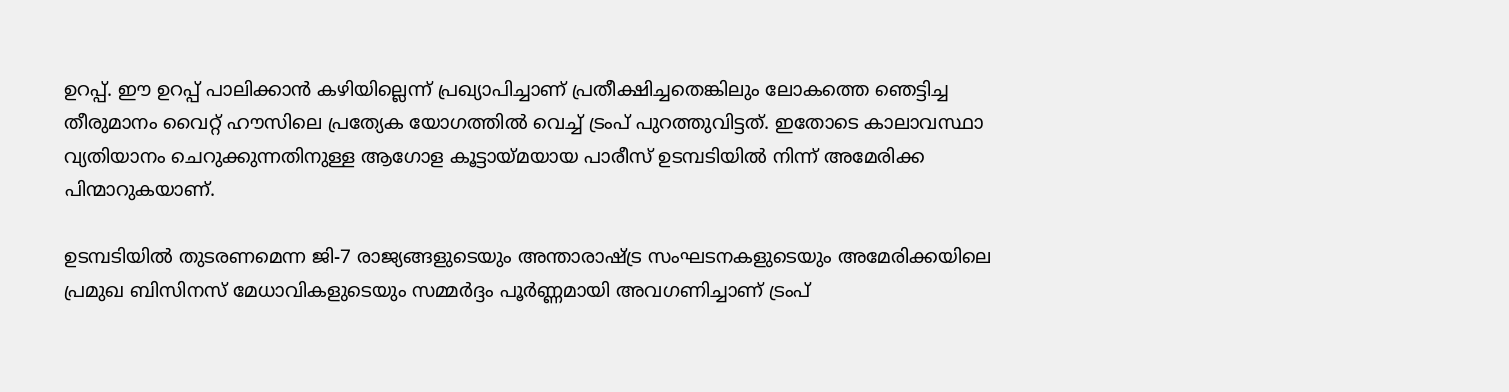ഉറപ്പ്. ഈ ഉറപ്പ് പാലിക്കാന്‍ കഴിയില്ലെന്ന് പ്രഖ്യാപിച്ചാണ് പ്രതീക്ഷിച്ചതെങ്കിലും ലോകത്തെ ഞെട്ടിച്ച തീരുമാനം വൈറ്റ് ഹൗസിലെ പ്രത്യേക യോഗത്തില്‍ വെച്ച് ട്രംപ് പുറത്തുവിട്ടത്. ഇതോടെ കാലാവസ്ഥാ വ്യതിയാനം ചെറുക്കുന്നതിനുള്ള ആഗോള കൂട്ടായ്മയായ പാരീസ് ഉടമ്പടിയില്‍ നിന്ന് അമേരിക്ക പിന്മാറുകയാണ്.

ഉടമ്പടിയില്‍ തുടരണമെന്ന ജി-7 രാജ്യങ്ങളുടെയും അന്താരാഷ്ട്ര സംഘടനകളുടെയും അമേരിക്കയിലെ പ്രമുഖ ബിസിനസ് മേധാവികളുടെയും സമ്മര്‍ദ്ദം പൂര്‍ണ്ണമായി അവഗണിച്ചാണ് ട്രംപ്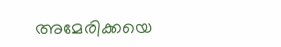അമേരിക്കയെ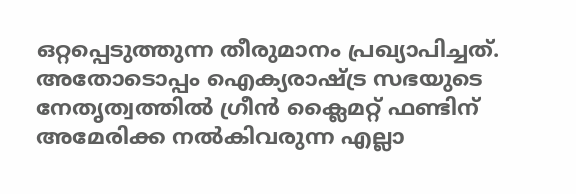ഒറ്റപ്പെടുത്തുന്ന തീരുമാനം പ്രഖ്യാപിച്ചത്. അതോടൊപ്പം ഐക്യരാഷ്ട്ര സഭയുടെ നേതൃത്വത്തില്‍ ഗ്രീന്‍ ക്ലൈമറ്റ് ഫണ്ടിന് അമേരിക്ക നല്‍കിവരുന്ന എല്ലാ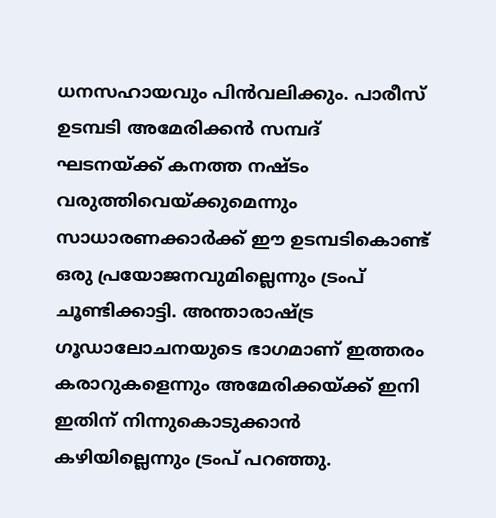ധനസഹായവും പിന്‍വലിക്കും. പാരീസ് ഉടമ്പടി അമേരിക്കന്‍ സമ്പദ് ഘടനയ്ക്ക് കനത്ത നഷ്ടം വരുത്തിവെയ്ക്കുമെന്നും സാധാരണക്കാര്‍ക്ക് ഈ ഉടമ്പടികൊണ്ട് ഒരു പ്രയോജനവുമില്ലെന്നും ട്രംപ് ചൂണ്ടിക്കാട്ടി. അന്താരാഷ്ട്ര ഗൂഡാലോചനയുടെ ഭാഗമാണ് ഇത്തരം കരാറുകളെന്നും അമേരിക്കയ്ക്ക് ഇനി ഇതിന് നിന്നുകൊടുക്കാന്‍ കഴിയില്ലെന്നും ട്രംപ് പറഞ്ഞു.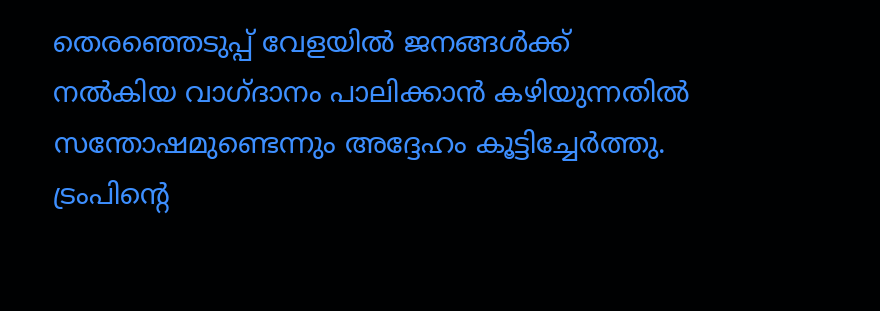തെരഞ്ഞെടുപ്പ് വേളയില്‍ ജനങ്ങള്‍ക്ക് നല്‍കിയ വാഗ്ദാനം പാലിക്കാന്‍ കഴിയുന്നതില്‍ സന്തോഷമുണ്ടെന്നും അദ്ദേഹം കൂട്ടിച്ചേര്‍ത്തു. ട്രംപിന്റെ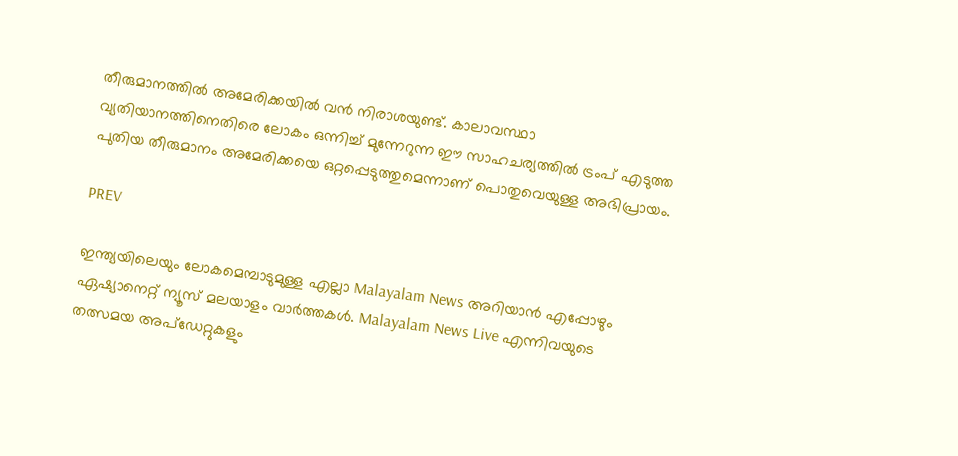തീരുമാനത്തില്‍ അമേരിക്കയില്‍ വന്‍ നിരാശയുണ്ട്. കാലാവസ്ഥാ വ്യതിയാനത്തിനെതിരെ ലോകം ഒന്നിച്ച് മുന്നേറുന്ന ഈ സാഹചര്യത്തില്‍ ട്രംപ് എടുത്ത പുതിയ തീരുമാനം അമേരിക്കയെ ഒറ്റപ്പെടുത്തുമെന്നാണ് പൊതുവെയുള്ള അഭിപ്രായം.

PREV

ഇന്ത്യയിലെയും ലോകമെമ്പാടുമുള്ള എല്ലാ Malayalam News അറിയാൻ എപ്പോഴും ഏഷ്യാനെറ്റ് ന്യൂസ് മലയാളം വാർത്തകൾ. Malayalam News Live എന്നിവയുടെ തത്സമയ അപ്‌ഡേറ്റുകളും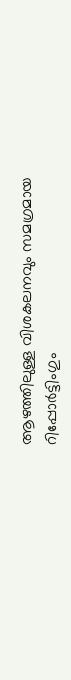ആഴത്തിലുള്ള വിശകലനവും സമഗ്രമായ റിപ്പോർട്ടിംഗും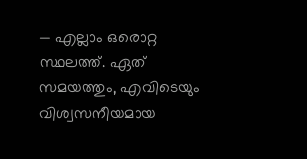— എല്ലാം ഒരൊറ്റ സ്ഥലത്ത്. ഏത് സമയത്തും, എവിടെയും വിശ്വസനീയമായ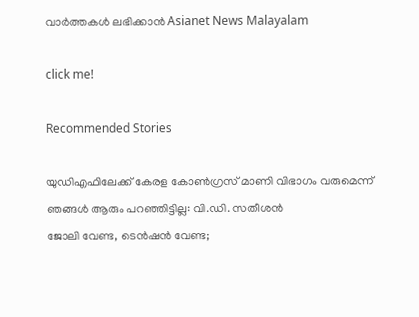വാർത്തകൾ ലഭിക്കാൻ Asianet News Malayalam

click me!

Recommended Stories

യുഡിഎഫിലേക്ക് കേരള കോൺഗ്രസ് മാണി വിഭാഗം വരുമെന്ന് ഞങ്ങൾ ആരും പറഞ്ഞിട്ടില്ല: വി.ഡി. സതീശൻ
ജോലി വേണ്ട, ടെൻഷൻ വേണ്ട;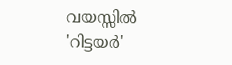വയസ്സിൽ 'റിട്ടയർ'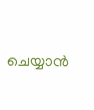ചെയ്യാൻ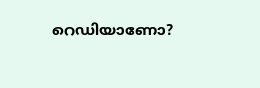റെഡിയാണോ?